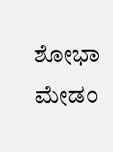ಶೋಭಾ ಮೇಡಂ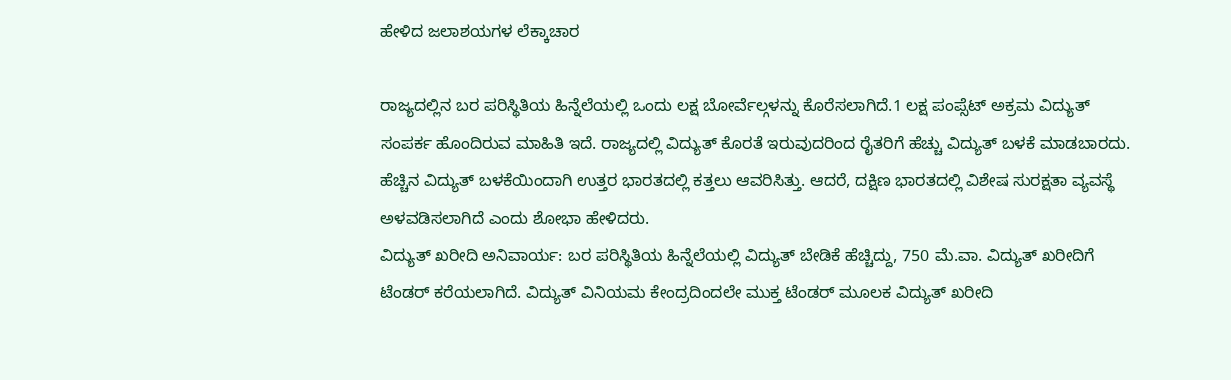ಹೇಳಿದ ಜಲಾಶಯಗಳ ಲೆಕ್ಕಾಚಾರ

ರಾಜ್ಯದಲ್ಲಿನ ಬರ ಪರಿಸ್ಥಿತಿಯ ಹಿನ್ನೆಲೆಯಲ್ಲಿ ಒಂದು ಲಕ್ಷ ಬೋರ್ವೆಲ್ಗಳನ್ನು ಕೊರೆಸಲಾಗಿದೆ.1 ಲಕ್ಷ ಪಂಪ್ಸೆಟ್ ಅಕ್ರಮ ವಿದ್ಯುತ್ ಸಂಪರ್ಕ ಹೊಂದಿರುವ ಮಾಹಿತಿ ಇದೆ. ರಾಜ್ಯದಲ್ಲಿ ವಿದ್ಯುತ್ ಕೊರತೆ ಇರುವುದರಿಂದ ರೈತರಿಗೆ ಹೆಚ್ಚು ವಿದ್ಯುತ್ ಬಳಕೆ ಮಾಡಬಾರದು. ಹೆಚ್ಚಿನ ವಿದ್ಯುತ್ ಬಳಕೆಯಿಂದಾಗಿ ಉತ್ತರ ಭಾರತದಲ್ಲಿ ಕತ್ತಲು ಆವರಿಸಿತ್ತು. ಆದರೆ, ದಕ್ಷಿಣ ಭಾರತದಲ್ಲಿ ವಿಶೇಷ ಸುರಕ್ಷತಾ ವ್ಯವಸ್ಥೆ ಅಳವಡಿಸಲಾಗಿದೆ ಎಂದು ಶೋಭಾ ಹೇಳಿದರು.
ವಿದ್ಯುತ್ ಖರೀದಿ ಅನಿವಾರ್ಯ: ಬರ ಪರಿಸ್ಥಿತಿಯ ಹಿನ್ನೆಲೆಯಲ್ಲಿ ವಿದ್ಯುತ್ ಬೇಡಿಕೆ ಹೆಚ್ಚಿದ್ದು, 750 ಮೆ.ವಾ. ವಿದ್ಯುತ್ ಖರೀದಿಗೆ ಟೆಂಡರ್ ಕರೆಯಲಾಗಿದೆ. ವಿದ್ಯುತ್ ವಿನಿಯಮ ಕೇಂದ್ರದಿಂದಲೇ ಮುಕ್ತ ಟೆಂಡರ್ ಮೂಲಕ ವಿದ್ಯುತ್ ಖರೀದಿ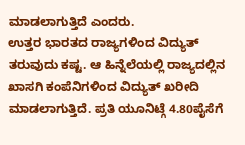ಮಾಡಲಾಗುತ್ತಿದೆ ಎಂದರು.
ಉತ್ತರ ಭಾರತದ ರಾಜ್ಯಗಳಿಂದ ವಿದ್ಯುತ್ ತರುವುದು ಕಷ್ಟ. ಆ ಹಿನ್ನೆಲೆಯಲ್ಲಿ ರಾಜ್ಯದಲ್ಲಿನ ಖಾಸಗಿ ಕಂಪೆನಿಗಳಿಂದ ವಿದ್ಯುತ್ ಖರೀದಿ ಮಾಡಲಾಗುತ್ತಿದೆ. ಪ್ರತಿ ಯೂನಿಟ್ಗೆ 4.80ಪೈಸೆಗೆ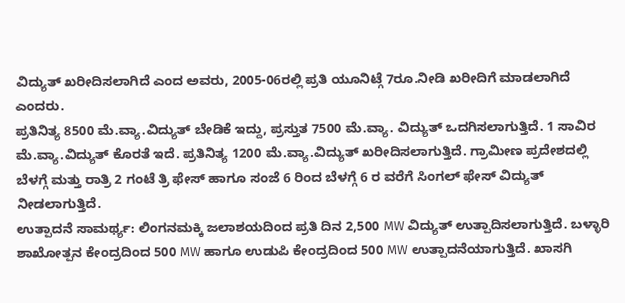ವಿದ್ಯುತ್ ಖರೀದಿಸಲಾಗಿದೆ ಎಂದ ಅವರು, 2005-06ರಲ್ಲಿ ಪ್ರತಿ ಯೂನಿಟ್ಗೆ 7ರೂ.ನೀಡಿ ಖರೀದಿಗೆ ಮಾಡಲಾಗಿದೆ ಎಂದರು.
ಪ್ರತಿನಿತ್ಯ 8500 ಮೆ.ವ್ಯಾ.ವಿದ್ಯುತ್ ಬೇಡಿಕೆ ಇದ್ದು, ಪ್ರಸ್ತುತ 7500 ಮೆ.ವ್ಯಾ. ವಿದ್ಯುತ್ ಒದಗಿಸಲಾಗುತ್ತಿದೆ. 1 ಸಾವಿರ ಮೆ.ವ್ಯಾ.ವಿದ್ಯುತ್ ಕೊರತೆ ಇದೆ. ಪ್ರತಿನಿತ್ಯ 1200 ಮೆ.ವ್ಯಾ.ವಿದ್ಯುತ್ ಖರೀದಿಸಲಾಗುತ್ತಿದೆ. ಗ್ರಾಮೀಣ ಪ್ರದೇಶದಲ್ಲಿ ಬೆಳಗ್ಗೆ ಮತ್ತು ರಾತ್ರಿ 2 ಗಂಟೆ ತ್ರಿ ಫೇಸ್ ಹಾಗೂ ಸಂಜೆ 6 ರಿಂದ ಬೆಳಗ್ಗೆ 6 ರ ವರೆಗೆ ಸಿಂಗಲ್ ಫೇಸ್ ವಿದ್ಯುತ್ ನೀಡಲಾಗುತ್ತಿದೆ.
ಉತ್ಪಾದನೆ ಸಾಮರ್ಥ್ಯ: ಲಿಂಗನಮಕ್ಕಿ ಜಲಾಶಯದಿಂದ ಪ್ರತಿ ದಿನ 2,500 MW ವಿದ್ಯುತ್ ಉತ್ಪಾದಿಸಲಾಗುತ್ತಿದೆ. ಬಳ್ಳಾರಿ ಶಾಖೋತ್ಪನ ಕೇಂದ್ರದಿಂದ 500 MW ಹಾಗೂ ಉಡುಪಿ ಕೇಂದ್ರದಿಂದ 500 MW ಉತ್ಪಾದನೆಯಾಗುತ್ತಿದೆ. ಖಾಸಗಿ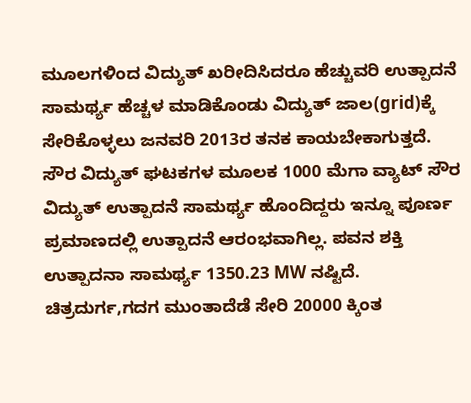ಮೂಲಗಳಿಂದ ವಿದ್ಯುತ್ ಖರೀದಿಸಿದರೂ ಹೆಚ್ಚುವರಿ ಉತ್ಪಾದನೆ ಸಾಮರ್ಥ್ಯ ಹೆಚ್ಚಳ ಮಾಡಿಕೊಂಡು ವಿದ್ಯುತ್ ಜಾಲ(grid)ಕ್ಕೆ ಸೇರಿಕೊಳ್ಳಲು ಜನವರಿ 2013ರ ತನಕ ಕಾಯಬೇಕಾಗುತ್ತದೆ.
ಸೌರ ವಿದ್ಯುತ್ ಘಟಕಗಳ ಮೂಲಕ 1000 ಮೆಗಾ ವ್ಯಾಟ್ ಸೌರ ವಿದ್ಯುತ್ ಉತ್ಪಾದನೆ ಸಾಮರ್ಥ್ಯ ಹೊಂದಿದ್ದರು ಇನ್ನೂ ಪೂರ್ಣ ಪ್ರಮಾಣದಲ್ಲಿ ಉತ್ಪಾದನೆ ಆರಂಭವಾಗಿಲ್ಲ. ಪವನ ಶಕ್ತಿ ಉತ್ಪಾದನಾ ಸಾಮರ್ಥ್ಯ 1350.23 MW ನಷ್ಟಿದೆ. ಚಿತ್ರದುರ್ಗ,ಗದಗ ಮುಂತಾದೆಡೆ ಸೇರಿ 20000 ಕ್ಕಿಂತ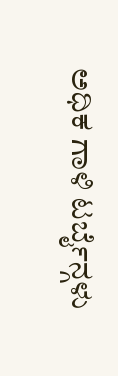ಅಧಿಕ ಗಾಳಿ ಟರ್ಬೈನ್ಗಳು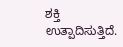ಶಕ್ತಿ ಉತ್ಪಾದಿಸುತ್ತಿದೆ.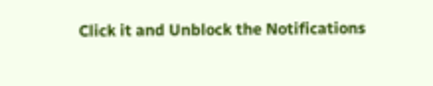Click it and Unblock the Notifications